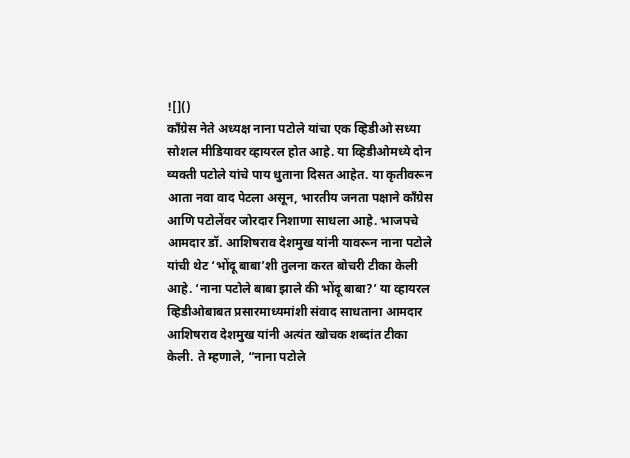![]()
काँग्रेस नेते अध्यक्ष नाना पटोले यांचा एक व्हिडीओ सध्या सोशल मीडियावर व्हायरल होत आहे. या व्हिडीओमध्ये दोन व्यक्ती पटोले यांचे पाय धुताना दिसत आहेत. या कृतीवरून आता नवा वाद पेटला असून, भारतीय जनता पक्षाने काँग्रेस आणि पटोलेंवर जोरदार निशाणा साधला आहे. भाजपचे आमदार डॉ. आशिषराव देशमुख यांनी यावरून नाना पटोले यांची थेट ‘भोंदू बाबा’शी तुलना करत बोचरी टीका केली आहे. ‘नाना पटोले बाबा झाले की भोंदू बाबा?’ या व्हायरल व्हिडीओबाबत प्रसारमाध्यमांशी संवाद साधताना आमदार आशिषराव देशमुख यांनी अत्यंत खोचक शब्दांत टीका केली. ते म्हणाले, “नाना पटोले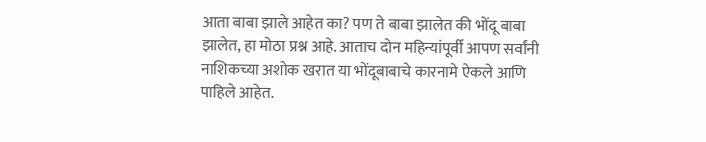आता बाबा झाले आहेत का? पण ते बाबा झालेत की भोंदू बाबा झालेत, हा मोठा प्रश्न आहे. आताच दोन महिन्यांपूर्वी आपण सर्वांनी नाशिकच्या अशोक खरात या भोंदूबाबाचे कारनामे ऐकले आणि पाहिले आहेत.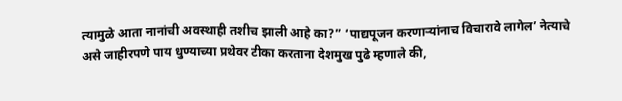त्यामुळे आता नानांची अवस्थाही तशीच झाली आहे का?” ‘पाद्यपूजन करणाऱ्यांनाच विचारावे लागेल’ नेत्याचे असे जाहीरपणे पाय धुण्याच्या प्रथेवर टीका करताना देशमुख पुढे म्हणाले की,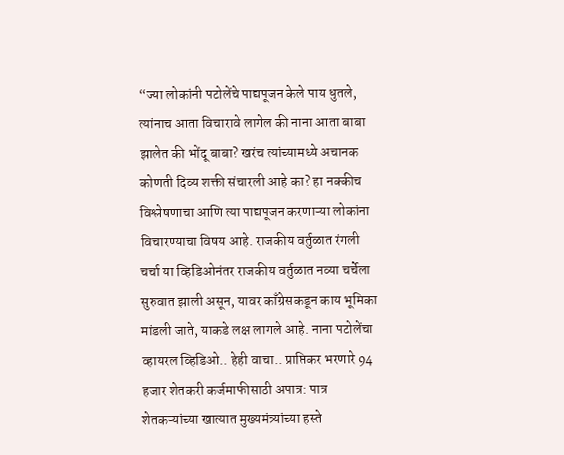“ज्या लोकांनी पटोलेंचे पाद्यपूजन केले पाय धुतले, त्यांनाच आता विचारावे लागेल की नाना आता बाबा झालेत की भोंदू बाबा? खरंच त्यांच्यामध्ये अचानक कोणती दिव्य शक्ती संचारली आहे का? हा नक्कीच विश्लेषणाचा आणि त्या पाद्यपूजन करणाऱ्या लोकांना विचारण्याचा विषय आहे. राजकीय वर्तुळात रंगली चर्चा या व्हिडिओनंतर राजकीय वर्तुळात नव्या चर्चेला सुरुवात झाली असून, यावर काँग्रेसकडून काय भूमिका मांडली जाते, याकडे लक्ष लागले आहे. नाना पटोलेंचा व्हायरल व्हिडिओ.. हेही वाचा.. प्राप्तिकर भरणारे 94 हजार शेतकरी कर्जमाफीसाठी अपात्र: पात्र शेतकऱ्यांच्या खात्यात मुख्यमंत्र्यांच्या हस्ते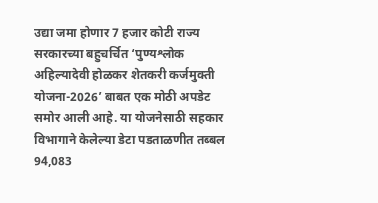उद्या जमा होणार 7 हजार कोटी राज्य सरकारच्या बहुचर्चित ‘पुण्यश्लोक अहिल्यादेवी होळकर शेतकरी कर्जमुक्ती योजना-2026’ बाबत एक मोठी अपडेट समोर आली आहे. या योजनेसाठी सहकार विभागाने केलेल्या डेटा पडताळणीत तब्बल 94,083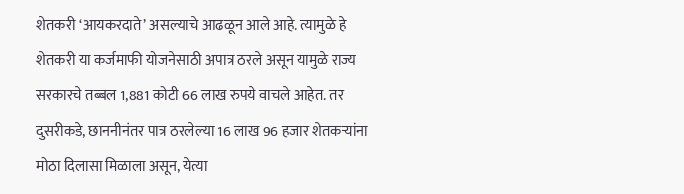शेतकरी ‘आयकरदाते’ असल्याचे आढळून आले आहे. त्यामुळे हे शेतकरी या कर्जमाफी योजनेसाठी अपात्र ठरले असून यामुळे राज्य सरकारचे तब्बल 1,881 कोटी 66 लाख रुपये वाचले आहेत. तर दुसरीकडे, छाननीनंतर पात्र ठरलेल्या 16 लाख 96 हजार शेतकऱ्यांना मोठा दिलासा मिळाला असून, येत्या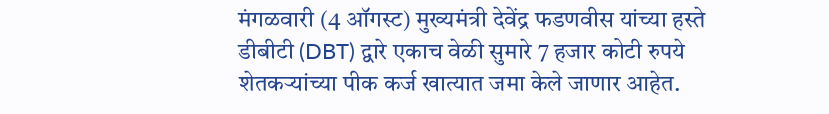मंगळवारी (4 ऑगस्ट) मुख्यमंत्री देवेंद्र फडणवीस यांच्या हस्ते डीबीटी (DBT) द्वारे एकाच वेळी सुमारे 7 हजार कोटी रुपये शेतकऱ्यांच्या पीक कर्ज खात्यात जमा केले जाणार आहेत.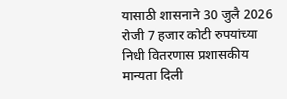यासाठी शासनाने 30 जुलै 2026 रोजी 7 हजार कोटी रुपयांच्या निधी वितरणास प्रशासकीय मान्यता दिली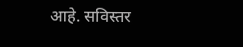आहे. सविस्तर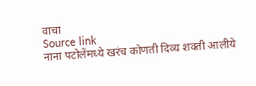वाचा
Source link
नाना पटोलेंमध्ये खरंच कोणती दिव्य शक्ती आलीये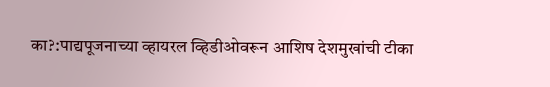का?:पाद्यपूजनाच्या व्हायरल व्हिडीओवरून आशिष देशमुखांची टीका